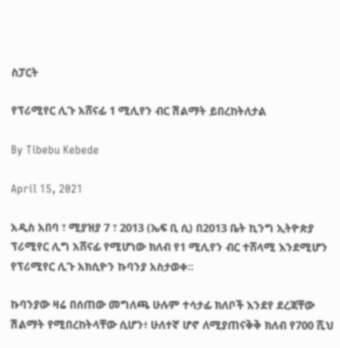ስፓርት

የፕሪሚየር ሊጉ አሸናፊ 1 ሚሊየን ብር ሽልማት ይበረከትለታል

By Tibebu Kebede

April 15, 2021

አዲስ አበባ ፣ ሚያዝያ 7 ፣ 2013 (ኤፍ ቢ ሲ) በ2013 ቤት ኪንግ ኢትዮጵያ ፕሪሚየር ሊግ አሸናፊ የሚሆነው ክለብ የ1 ሚሊየን ብር ተሸላሚ እንደሚሆን የፕሪሚየር ሊጉ አክሲዮን ኩባንያ አስታወቀ፡፡

ኩባንያው ዛሬ በሰጠው መግለጫ ሁሉም ተሳታፊ ክለቦች እንደየ ደረጃቸው ሽልማት የሚበረከትላቸው ሲሆን፥ ሁለተኛ ሆኖ ለሚያጠናቅቅ ክለብ የ700 ሺህ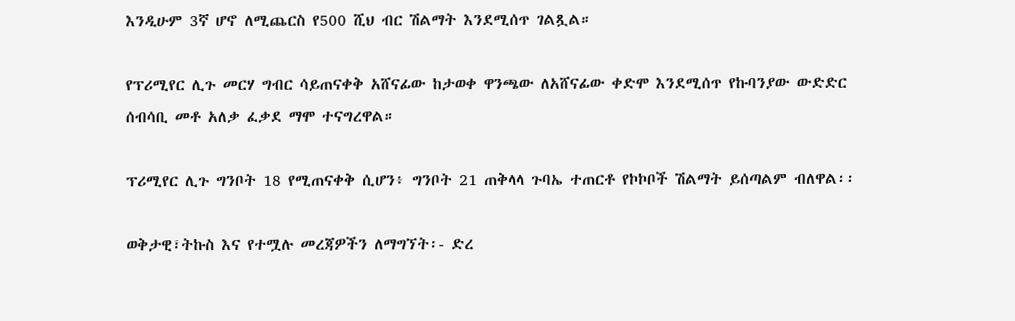እንዲሁም 3ኛ ሆኖ ለሚጨርስ የ500 ሺህ ብር ሽልማት እንደሚሰጥ ገልጿል።

የፕሪሚየር ሊጉ መርሃ ግብር ሳይጠናቀቅ አሸናፊው ከታወቀ ዋንጫው ለአሸናፊው ቀድሞ እንደሚሰጥ የኩባንያው ውድድር ሰብሳቢ መቶ አለቃ ፈቃደ ማሞ ተናግረዋል።

ፕሪሚየር ሊጉ ግንቦት 18 የሚጠናቀቅ ሲሆን፥ ግንቦት 21 ጠቅላላ ጉባኤ ተጠርቶ የኮኮቦች ሽልማት ይሰጣልም ብለዋል፡፡

ወቅታዊ፣ትኩስ እና የተሟሉ መረጃዎችን ለማግኘት፡- ድረ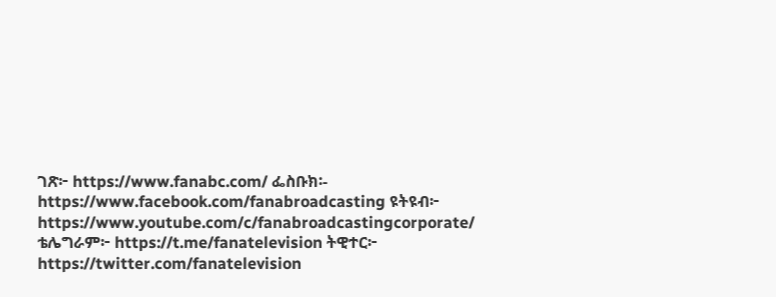ገጽ፦ https://www.fanabc.com/ ፌስቡክ፡- https://www.facebook.com/fanabroadcasting ዩትዩብ፦ https://www.youtube.com/c/fanabroadcastingcorporate/ ቴሌግራም፦ https://t.me/fanatelevision ትዊተር፦ https://twitter.com/fanatelevision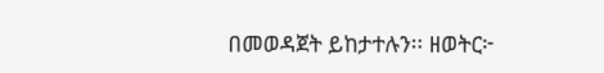በመወዳጀት ይከታተሉን፡፡ ዘወትር፦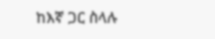ከእኛ ጋር ስላሉ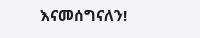እናመሰግናለን!